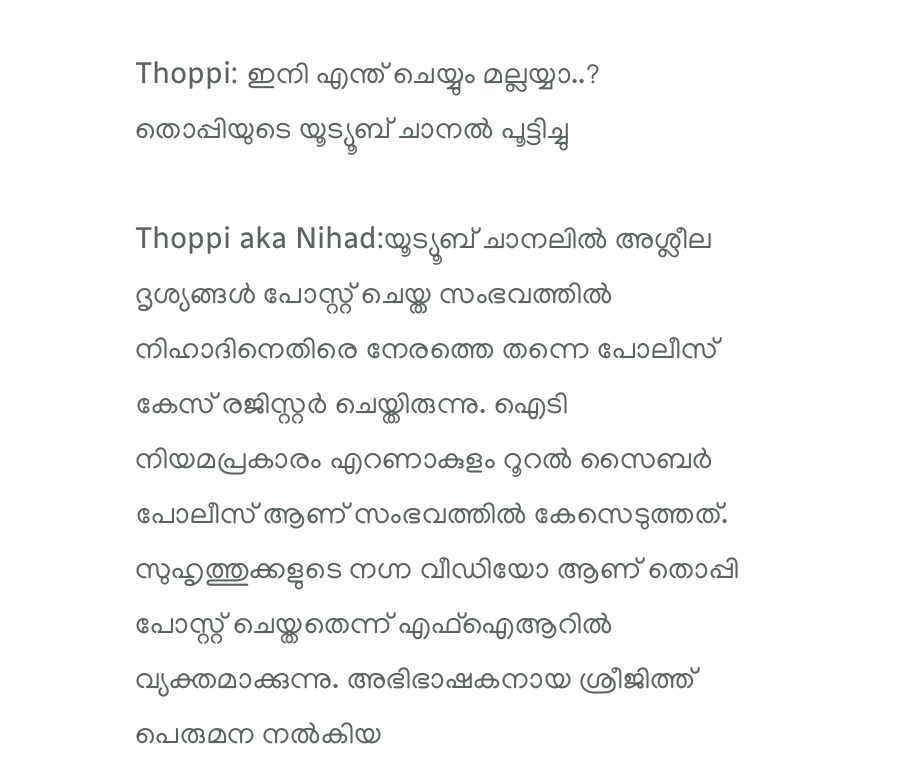Thoppi: ഇനി എന്ത് ചെയ്യും മല്ലയ്യാ..? തൊപ്പിയുടെ യൂട്യൂബ് ചാനൽ പൂട്ടിച്ചു

Thoppi aka Nihad:യൂട്യൂബ് ചാനലിൽ അശ്ലീല ദൃശ്യങ്ങൾ പോസ്റ്റ് ചെയ്ത സംഭവത്തിൽ നിഹാദിനെതിരെ നേരത്തെ തന്നെ പോലീസ് കേസ് രജിസ്റ്റർ ചെയ്തിരുന്നു. ഐടി നിയമപ്രകാരം എറണാകുളം റൂറൽ സൈബർ പോലീസ് ആണ് സംഭവത്തിൽ കേസെടുത്തത്. സുഹൃത്തുക്കളുടെ നഗ്ന വീഡിയോ ആണ് തൊപ്പി പോസ്റ്റ് ചെയ്തതെന്ന് എഫ്ഐആറിൽ വ്യക്തമാക്കുന്നു. അഭിഭാഷകനായ ശ്രീജിത്ത് പെരുമന നൽകിയ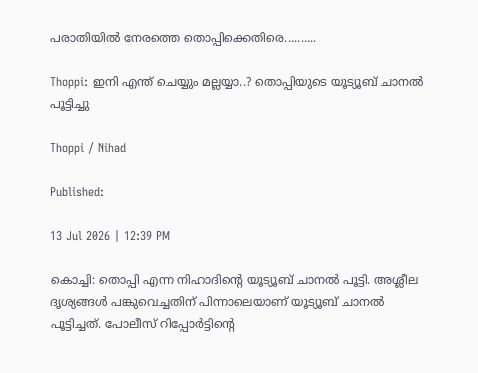പരാതിയിൽ നേരത്തെ തൊപ്പിക്കെതിരെ..........

Thoppi: ഇനി എന്ത് ചെയ്യും മല്ലയ്യാ..? തൊപ്പിയുടെ യൂട്യൂബ് ചാനൽ പൂട്ടിച്ചു

Thoppi / Nihad

Published:

13 Jul 2026 | 12:39 PM

കൊച്ചി: തൊപ്പി എന്ന നിഹാദിന്റെ യൂട്യൂബ് ചാനൽ പൂട്ടി. അശ്ലീല ദൃശ്യങ്ങൾ പങ്കുവെച്ചതിന് പിന്നാലെയാണ് യൂട്യൂബ് ചാനൽ പൂട്ടിച്ചത്. പോലീസ് റിപ്പോർട്ടിന്റെ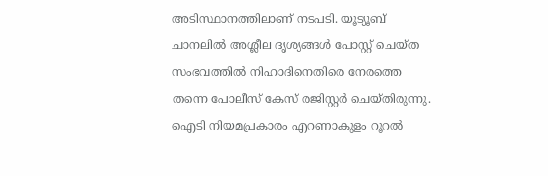അടിസ്ഥാനത്തിലാണ് നടപടി. യൂട്യൂബ് ചാനലിൽ അശ്ലീല ദൃശ്യങ്ങൾ പോസ്റ്റ് ചെയ്ത സംഭവത്തിൽ നിഹാദിനെതിരെ നേരത്തെ തന്നെ പോലീസ് കേസ് രജിസ്റ്റർ ചെയ്തിരുന്നു. ഐടി നിയമപ്രകാരം എറണാകുളം റൂറൽ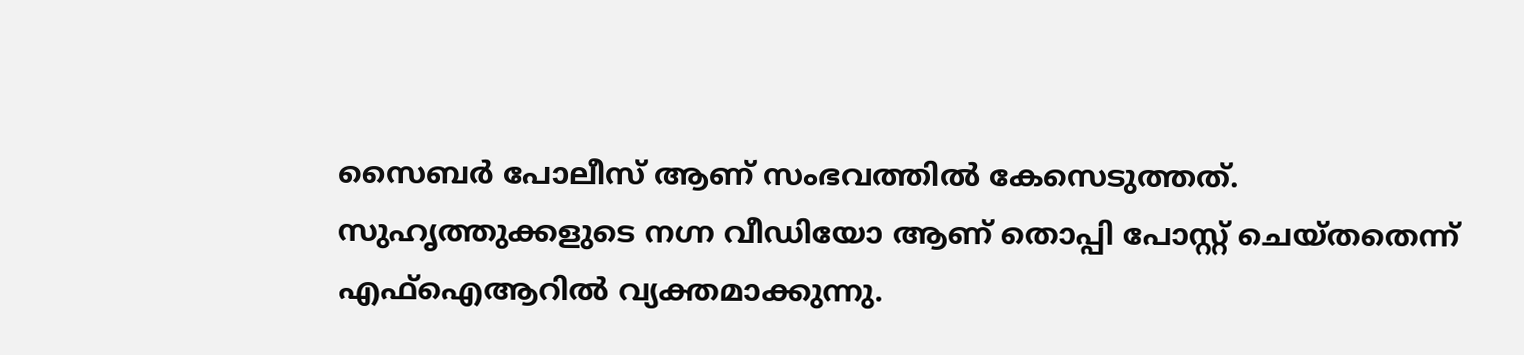സൈബർ പോലീസ് ആണ് സംഭവത്തിൽ കേസെടുത്തത്. സുഹൃത്തുക്കളുടെ നഗ്ന വീഡിയോ ആണ് തൊപ്പി പോസ്റ്റ് ചെയ്തതെന്ന് എഫ്ഐആറിൽ വ്യക്തമാക്കുന്നു.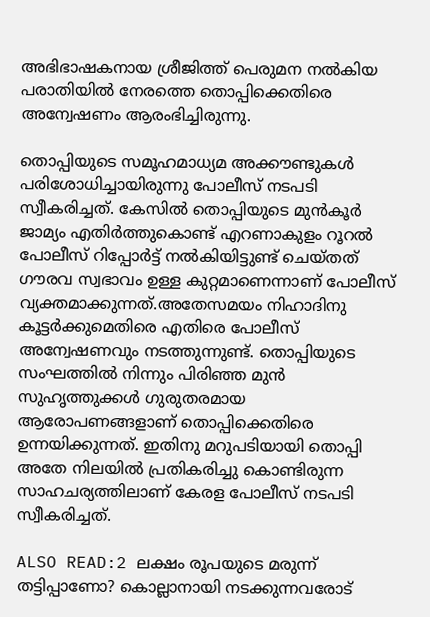അഭിഭാഷകനായ ശ്രീജിത്ത് പെരുമന നൽകിയ പരാതിയിൽ നേരത്തെ തൊപ്പിക്കെതിരെ അന്വേഷണം ആരംഭിച്ചിരുന്നു.

തൊപ്പിയുടെ സമൂഹമാധ്യമ അക്കൗണ്ടുകൾ പരിശോധിച്ചായിരുന്നു പോലീസ് നടപടി സ്വീകരിച്ചത്. കേസിൽ തൊപ്പിയുടെ മുൻകൂർ ജാമ്യം എതിർത്തുകൊണ്ട് എറണാകുളം റൂറൽ പോലീസ് റിപ്പോർട്ട് നൽകിയിട്ടുണ്ട് ചെയ്തത് ഗൗരവ സ്വഭാവം ഉള്ള കുറ്റമാണെന്നാണ് പോലീസ് വ്യക്തമാക്കുന്നത്.അതേസമയം നിഹാദിനു കൂട്ടർക്കുമെതിരെ എതിരെ പോലീസ് അന്വേഷണവും നടത്തുന്നുണ്ട്. തൊപ്പിയുടെ സംഘത്തിൽ നിന്നും പിരിഞ്ഞ മുൻ സുഹൃത്തുക്കൾ ഗുരുതരമായ ആരോപണങ്ങളാണ് തൊപ്പിക്കെതിരെ ഉന്നയിക്കുന്നത്. ഇതിനു മറുപടിയായി തൊപ്പി അതേ നിലയിൽ പ്രതികരിച്ചു കൊണ്ടിരുന്ന സാഹചര്യത്തിലാണ് കേരള പോലീസ് നടപടി സ്വീകരിച്ചത്.

ALSO READ:2 ലക്ഷം രൂപയുടെ മരുന്ന് തട്ടിപ്പാണോ? കൊല്ലാനായി നടക്കുന്നവരോട്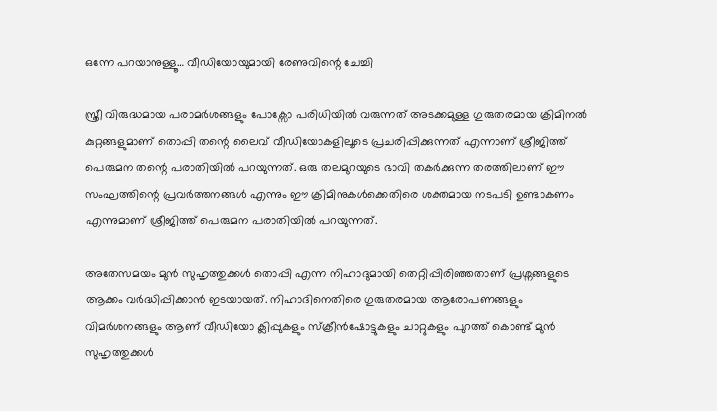ഒന്നേ പറയാനുള്ളൂ… വീഡിയോയുമായി രേണുവിന്റെ ചേച്ചി

സ്ത്രീ വിരുദ്ധമായ പരാമർശങ്ങളും പോക്സോ പരിധിയിൽ വരുന്നത് അടക്കമുള്ള ഗുരുതരമായ ക്രിമിനൽ കുറ്റങ്ങളുമാണ് തൊപ്പി തന്റെ ലൈവ് വീഡിയോകളിലൂടെ പ്രചരിപ്പിക്കുന്നത് എന്നാണ് ശ്രീജിത്ത് പെരുമന തന്റെ പരാതിയിൽ പറയുന്നത്. ഒരു തലമുറയുടെ ഭാവി തകർക്കുന്ന തരത്തിലാണ് ഈ സംഘത്തിന്റെ പ്രവർത്തനങ്ങൾ എന്നും ഈ ക്രിമിനുകൾക്കെതിരെ ശക്തമായ നടപടി ഉണ്ടാകണം എന്നുമാണ് ശ്രീജിത്ത് പെരുമന പരാതിയിൽ പറയുന്നത്.

അതേസമയം മുൻ സുഹൃത്തുക്കൾ തൊപ്പി എന്ന നിഹാദുമായി തെറ്റിപ്പിരിഞ്ഞതാണ് പ്രശ്നങ്ങളുടെ ആക്കം വർദ്ധിപ്പിക്കാൻ ഇടയായത്. നിഹാദിനെതിരെ ഗുരുതരമായ ആരോപണങ്ങളും വിമർശനങ്ങളും ആണ് വീ‍‌ഡിയോ ക്ലിപ്പുകളും സ്ക്രീൻഷോട്ടുകളും ചാറ്റുകളും പുറത്ത് കൊണ്ട് മുൻ സുഹൃത്തുക്കൾ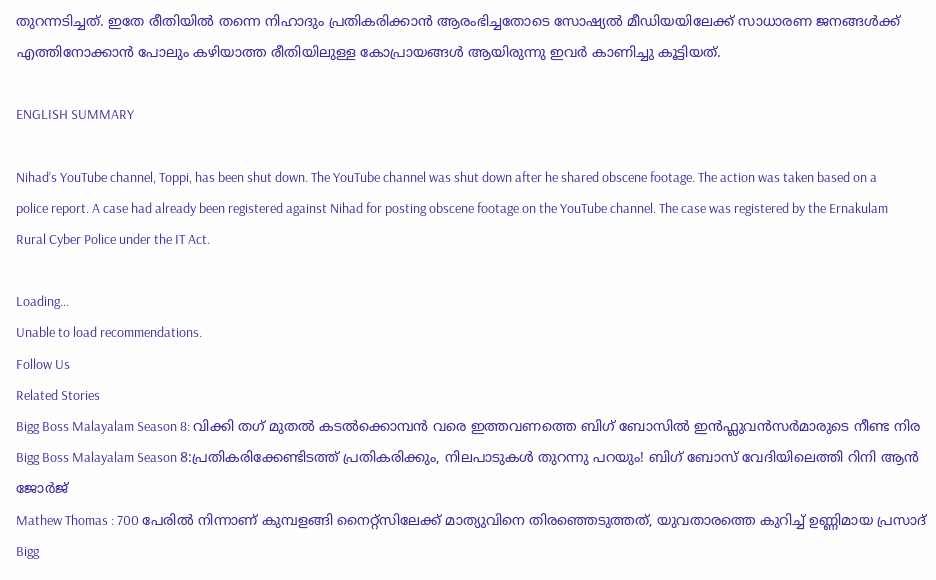തുറന്നടിച്ചത്. ഇതേ രീതിയിൽ തന്നെ നിഹാദും പ്രതികരിക്കാൻ ആരംഭിച്ചതോടെ സോഷ്യൽ മീഡിയയിലേക്ക് സാധാരണ ജനങ്ങൾക്ക് എത്തിനോക്കാൻ പോലും കഴിയാത്ത രീതിയിലുള്ള കോപ്രായങ്ങൾ ആയിരുന്നു ഇവർ കാണിച്ചു കൂട്ടിയത്.

ENGLISH SUMMARY

Nihad’s YouTube channel, Toppi, has been shut down. The YouTube channel was shut down after he shared obscene footage. The action was taken based on a police report. A case had already been registered against Nihad for posting obscene footage on the YouTube channel. The case was registered by the Ernakulam Rural Cyber Police under the IT Act.

Loading...
Unable to load recommendations.
Follow Us
Related Stories
Bigg Boss Malayalam Season 8: വിക്കി തഗ് മുതൽ കടൽക്കൊമ്പൻ വരെ ഇത്തവണത്തെ ബിഗ് ബോസിൽ ഇൻഫ്ലുവൻസർമാരുടെ നീണ്ട നിര
Bigg Boss Malayalam Season 8:പ്രതികരിക്കേണ്ടിടത്ത് പ്രതികരിക്കും, നിലപാടുകൾ തുറന്നു പറയും! ബിഗ് ബോസ് വേദിയിലെത്തി റിനി ആൻ ജോർജ്
Mathew Thomas : 700 പേരിൽ നിന്നാണ് കുമ്പളങ്ങി നൈറ്റ്സിലേക്ക് മാത്യുവിനെ തിരഞ്ഞെടുത്തത്, യുവതാരത്തെ കുറിച്ച് ഉണ്ണിമായ പ്രസാദ്
Bigg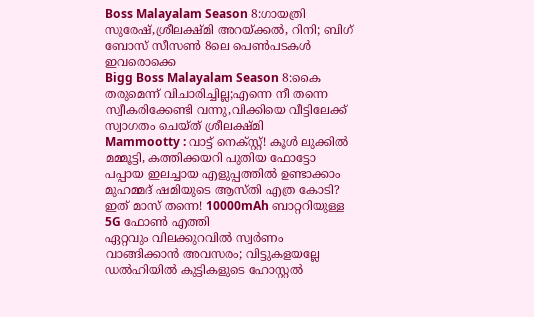Boss Malayalam Season 8:ഗായത്രി സുരേഷ്,ശ്രീലക്ഷ്മി അറയ്ക്കൽ, റിനി; ബിഗ് ബോസ് സീസൺ 8ലെ പെൺപടകൾ ഇവരൊക്കെ
Bigg Boss Malayalam Season 8:കൈ തരുമെന്ന് വിചാരിച്ചില്ല;എന്നെ നീ തന്നെ സ്വീകരിക്കേണ്ടി വന്നു,വിക്കിയെ വീട്ടിലേക്ക് സ്വാഗതം ചെയ്ത് ശ്രീലക്ഷ്മി
Mammootty : വാട്ട് നെക്സ്റ്റ്! കൂൾ ലുക്കിൽ മമ്മൂട്ടി, കത്തിക്കയറി പുതിയ ഫോട്ടോ
പപ്പായ ഇലച്ചായ എളുപ്പത്തിൽ ഉണ്ടാക്കാം
മുഹമ്മദ് ഷമിയുടെ ആസ്തി എത്ര കോടി?
ഇത് മാസ് തന്നെ! 10000mAh ബാറ്ററിയുള്ള 5G ഫോൺ എത്തി
ഏറ്റവും വിലക്കുറവില്‍ സ്വര്‍ണം വാങ്ങിക്കാന്‍ അവസരം; വിട്ടുകളയല്ലേ
ഡൽഹിയിൽ കുട്ടികളുടെ ഹോസ്റ്റൽ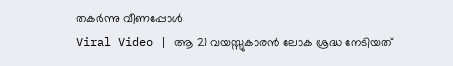തകർന്നു വീണപ്പോൾ
Viral Video | ആ 21 വയസ്സുകാരൻ ലോക ശ്രദ്ധ നേടിയത്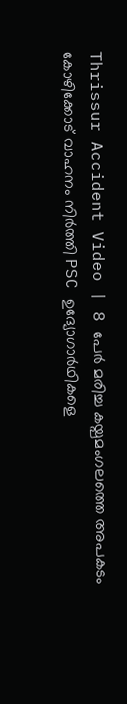Thrissur Accident Video | 8 പേർ മരിച്ച കയ്പമംഗലത്തെ അപകടം
കോഴിക്കോട് വാഹനം നിർത്തി PSC ഉദ്യോഗാർഥികളെ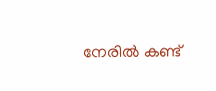നേരിൽ കണ്ട്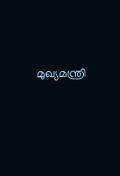മുഖ്യമന്ത്രി